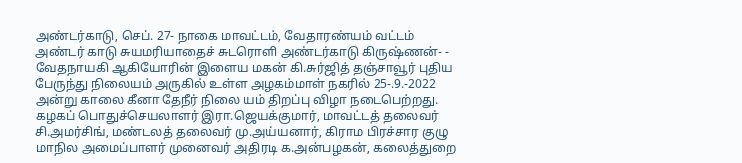அண்டர்காடு, செப். 27- நாகை மாவட்டம், வேதாரண்யம் வட்டம் அண்டர் காடு சுயமரியாதைச் சுடரொளி அண்டர்காடு கிருஷ்ணன்- - வேதநாயகி ஆகியோரின் இளைய மகன் கி.சுர்ஜித் தஞ்சாவூர் புதிய பேருந்து நிலையம் அருகில் உள்ள அழகம்மாள் நகரில் 25-.9.-2022 அன்று காலை கீனா தேநீர் நிலை யம் திறப்பு விழா நடைபெற்றது.
கழகப் பொதுச்செயலாளர் இரா.ஜெயக்குமார், மாவட்டத் தலைவர் சி.அமர்சிங், மண்டலத் தலைவர் மு.அய்யனார், கிராம பிரச்சார குழு மாநில அமைப்பாளர் முனைவர் அதிரடி க.அன்பழகன், கலைத்துறை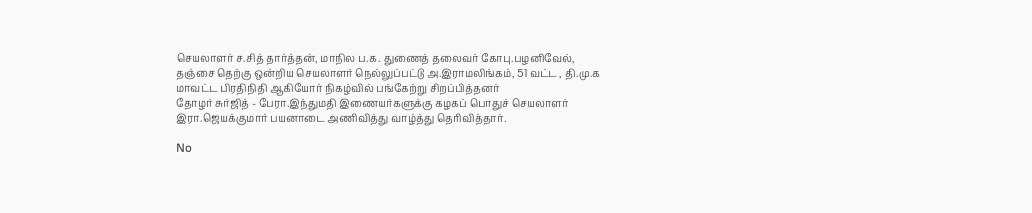செயலாளர் ச.சித் தார்த்தன், மாநில ப.க. துணைத் தலைவர் கோபு.பழனிவேல்,
தஞ்சை தெற்கு ஒன்றிய செயலாளர் நெல்லுப்பட்டு அ.இராமலிங்கம், 51 வட்ட , தி.மு.க மாவட்ட பிரதிநிதி ஆகியோர் நிகழ்வில் பங்கேற்று சிறப்பித்தனர்
தோழர் சுர்ஜித் - பேரா.இந்துமதி இணையர்களுக்கு கழகப் பொதுச் செயலாளர் இரா.ஜெயக்குமார் பயனாடை அணிவித்து வாழ்த்து தெரிவித்தார்.

No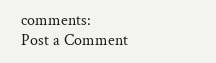comments:
Post a Comment